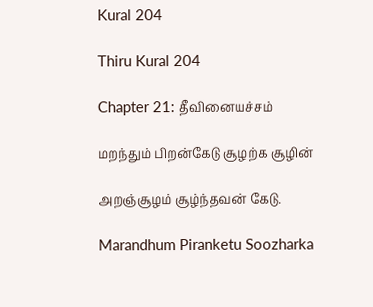Kural 204

Thiru Kural 204

Chapter 21: தீவினையச்சம்

மறந்தும் பிறன்கேடு சூழற்க சூழின்

அறஞ்சூழம் சூழ்ந்தவன் கேடு.

Marandhum Piranketu Soozharka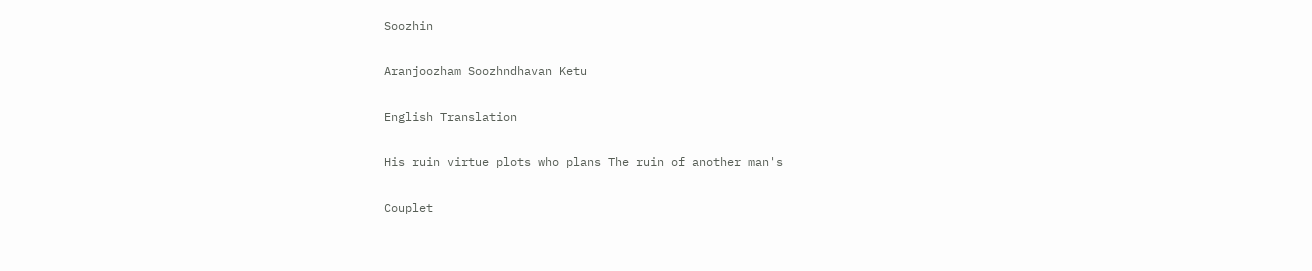Soozhin

Aranjoozham Soozhndhavan Ketu

English Translation

His ruin virtue plots who plans The ruin of another man's

Couplet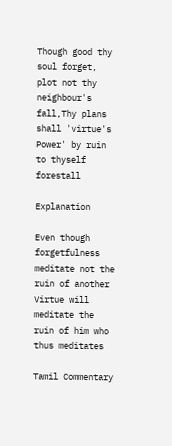Though good thy soul forget, plot not thy neighbour's fall,Thy plans shall 'virtue's Power' by ruin to thyself forestall

Explanation

Even though forgetfulness meditate not the ruin of another Virtue will meditate the ruin of him who thus meditates

Tamil Commentary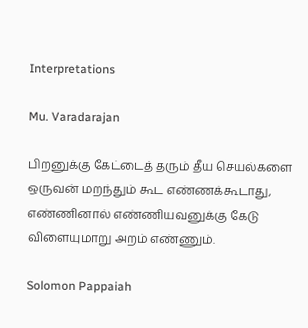Interpretations

Mu. Varadarajan

பிறனுக்கு கேட்டைத் தரும் தீய செயல்களை ஒருவன் மறந்தும் கூட எண்ணக்கூடாது, எண்ணினால் எண்ணியவனுக்கு கேடு விளையுமாறு அறம் எண்ணும்.

Solomon Pappaiah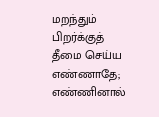மறந்தும் பிறர்க்குத் தீமை செய்ய எண்ணாதே; எண்ணினால்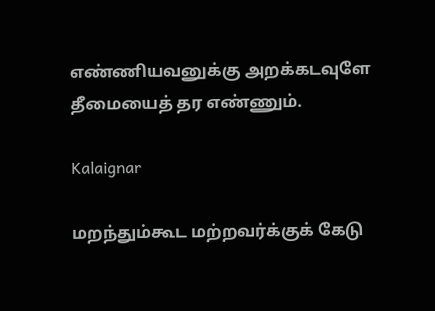எண்ணியவனுக்கு அறக்கடவுளே தீமையைத் தர எண்ணும்.

Kalaignar

மறந்தும்கூட மற்றவர்க்குக் கேடு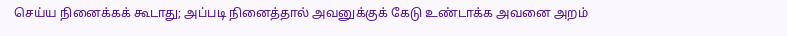செய்ய நினைக்கக் கூடாது; அப்படி நினைத்தால் அவனுக்குக் கேடு உண்டாக்க அவனை அறம்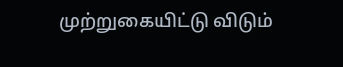முற்றுகையிட்டு விடும்